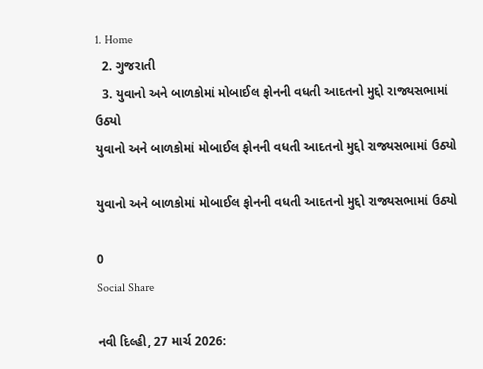1. Home
  2. ગુજરાતી
  3. યુવાનો અને બાળકોમાં મોબાઈલ ફોનની વધતી આદતનો મુદ્દો રાજ્યસભામાં ઉઠ્યો
યુવાનો અને બાળકોમાં મોબાઈલ ફોનની વધતી આદતનો મુદ્દો રાજ્યસભામાં ઉઠ્યો

યુવાનો અને બાળકોમાં મોબાઈલ ફોનની વધતી આદતનો મુદ્દો રાજ્યસભામાં ઉઠ્યો

0
Social Share

નવી દિલ્હી, 27 માર્ચ 2026: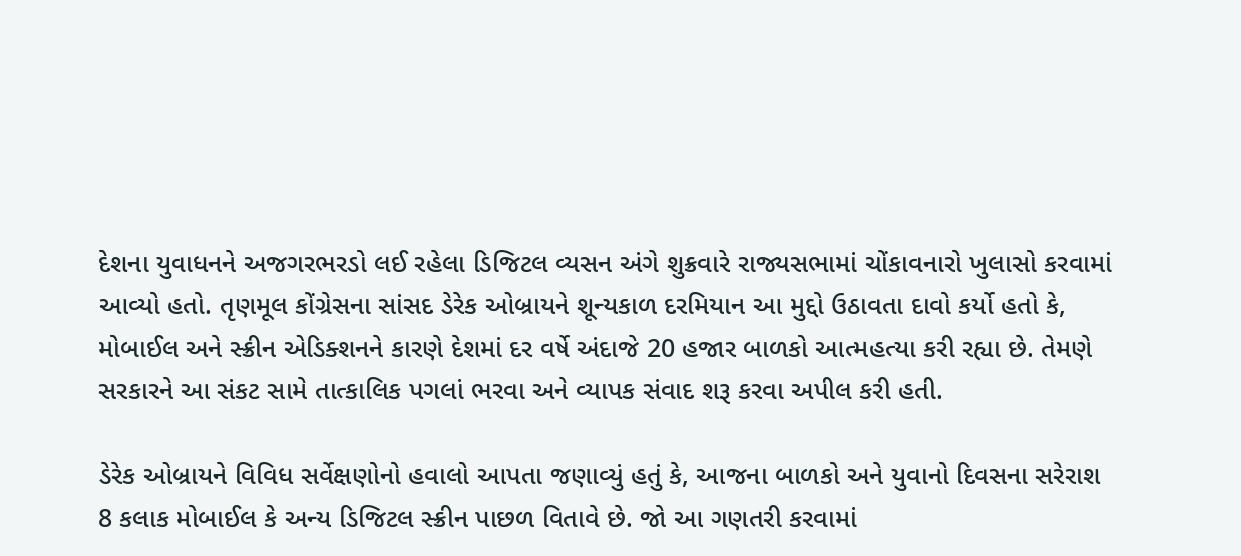દેશના યુવાધનને અજગરભરડો લઈ રહેલા ડિજિટલ વ્યસન અંગે શુક્રવારે રાજ્યસભામાં ચોંકાવનારો ખુલાસો કરવામાં આવ્યો હતો. તૃણમૂલ કોંગ્રેસના સાંસદ ડેરેક ઓબ્રાયને શૂન્યકાળ દરમિયાન આ મુદ્દો ઉઠાવતા દાવો કર્યો હતો કે, મોબાઈલ અને સ્ક્રીન એડિક્શનને કારણે દેશમાં દર વર્ષે અંદાજે 20 હજાર બાળકો આત્મહત્યા કરી રહ્યા છે. તેમણે સરકારને આ સંકટ સામે તાત્કાલિક પગલાં ભરવા અને વ્યાપક સંવાદ શરૂ કરવા અપીલ કરી હતી.

ડેરેક ઓબ્રાયને વિવિધ સર્વેક્ષણોનો હવાલો આપતા જણાવ્યું હતું કે, આજના બાળકો અને યુવાનો દિવસના સરેરાશ 8 કલાક મોબાઈલ કે અન્ય ડિજિટલ સ્ક્રીન પાછળ વિતાવે છે. જો આ ગણતરી કરવામાં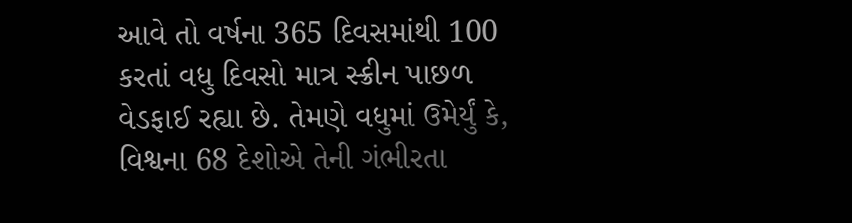આવે તો વર્ષના 365 દિવસમાંથી 100 કરતાં વધુ દિવસો માત્ર સ્ક્રીન પાછળ વેડફાઈ રહ્યા છે. તેમણે વધુમાં ઉમેર્યું કે, વિશ્વના 68 દેશોએ તેની ગંભીરતા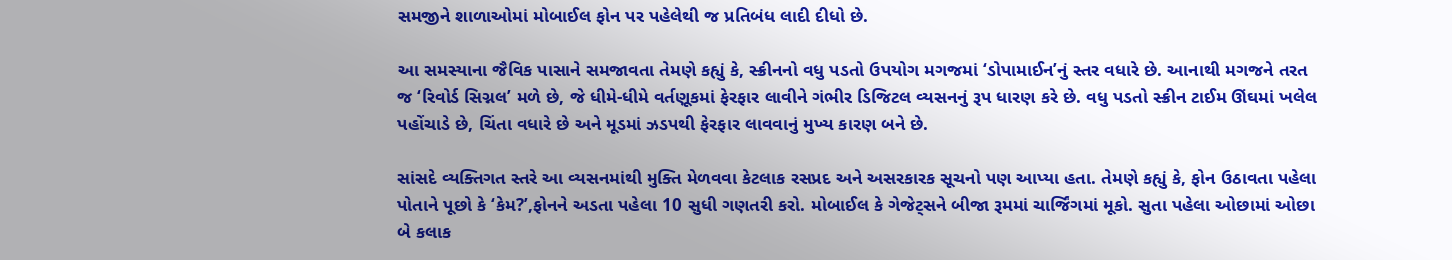સમજીને શાળાઓમાં મોબાઈલ ફોન પર પહેલેથી જ પ્રતિબંધ લાદી દીધો છે.

આ સમસ્યાના જૈવિક પાસાને સમજાવતા તેમણે કહ્યું કે, સ્ક્રીનનો વધુ પડતો ઉપયોગ મગજમાં ‘ડોપામાઈન’નું સ્તર વધારે છે. આનાથી મગજને તરત જ ‘રિવોર્ડ સિગ્નલ’ મળે છે, જે ધીમે-ધીમે વર્તણૂકમાં ફેરફાર લાવીને ગંભીર ડિજિટલ વ્યસનનું રૂપ ધારણ કરે છે. વધુ પડતો સ્ક્રીન ટાઈમ ઊંઘમાં ખલેલ પહોંચાડે છે, ચિંતા વધારે છે અને મૂડમાં ઝડપથી ફેરફાર લાવવાનું મુખ્ય કારણ બને છે.

સાંસદે વ્યક્તિગત સ્તરે આ વ્યસનમાંથી મુક્તિ મેળવવા કેટલાક રસપ્રદ અને અસરકારક સૂચનો પણ આપ્યા હતા. તેમણે કહ્યું કે, ફોન ઉઠાવતા પહેલા પોતાને પૂછો કે ‘કેમ?’,ફોનને અડતા પહેલા 10 સુધી ગણતરી કરો. મોબાઈલ કે ગેજેટ્સને બીજા રૂમમાં ચાર્જિંગમાં મૂકો. સુતા પહેલા ઓછામાં ઓછા બે કલાક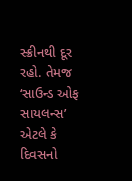સ્ક્રીનથી દૂર રહો. તેમજ ‘સાઉન્ડ ઓફ સાયલન્સ’ એટલે કે દિવસનો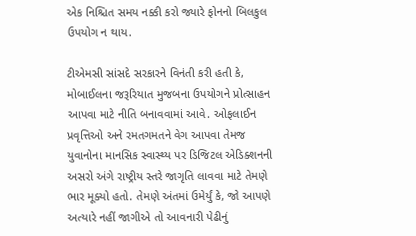એક નિશ્ચિત સમય નક્કી કરો જ્યારે ફોનનો બિલકુલ ઉપયોગ ન થાય.

ટીએમસી સાંસદે સરકારને વિનંતી કરી હતી કે, મોબાઈલના જરૂરિયાત મુજબના ઉપયોગને પ્રોત્સાહન આપવા માટે નીતિ બનાવવામાં આવે. ઓફલાઈન પ્રવૃત્તિઓ અને રમતગમતને વેગ આપવા તેમજ યુવાનોના માનસિક સ્વાસ્થ્ય પર ડિજિટલ એડિક્શનની અસરો અંગે રાષ્ટ્રીય સ્તરે જાગૃતિ લાવવા માટે તેમણે ભાર મૂક્યો હતો. તેમણે અંતમાં ઉમેર્યું કે, જો આપણે અત્યારે નહીં જાગીએ તો આવનારી પેઢીનું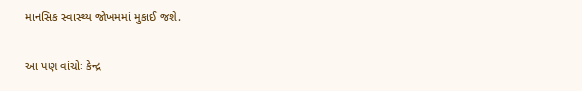માનસિક સ્વાસ્થ્ય જોખમમાં મુકાઈ જશે.

આ પણ વાંચોઃ કેન્દ્ર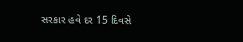સરકાર હવે દર 15 દિવસે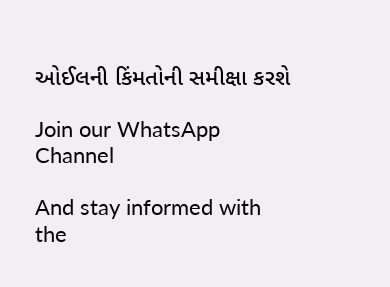ઓઈલની કિંમતોની સમીક્ષા કરશે

Join our WhatsApp Channel

And stay informed with the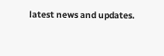latest news and updates.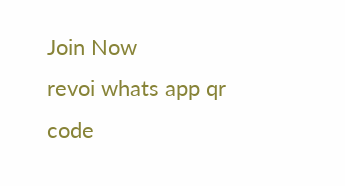Join Now
revoi whats app qr code